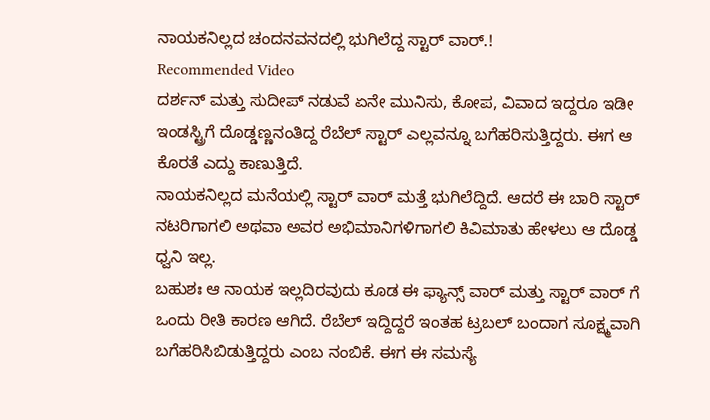ನಾಯಕನಿಲ್ಲದ ಚಂದನವನದಲ್ಲಿ ಭುಗಿಲೆದ್ದ ಸ್ಟಾರ್ ವಾರ್.!
Recommended Video
ದರ್ಶನ್ ಮತ್ತು ಸುದೀಪ್ ನಡುವೆ ಏನೇ ಮುನಿಸು, ಕೋಪ, ವಿವಾದ ಇದ್ದರೂ ಇಡೀ ಇಂಡಸ್ಟ್ರಿಗೆ ದೊಡ್ಡಣ್ಣನಂತಿದ್ದ ರೆಬೆಲ್ ಸ್ಟಾರ್ ಎಲ್ಲವನ್ನೂ ಬಗೆಹರಿಸುತ್ತಿದ್ದರು. ಈಗ ಆ ಕೊರತೆ ಎದ್ದು ಕಾಣುತ್ತಿದೆ.
ನಾಯಕನಿಲ್ಲದ ಮನೆಯಲ್ಲಿ ಸ್ಟಾರ್ ವಾರ್ ಮತ್ತೆ ಭುಗಿಲೆದ್ದಿದೆ. ಆದರೆ ಈ ಬಾರಿ ಸ್ಟಾರ್ ನಟರಿಗಾಗಲಿ ಅಥವಾ ಅವರ ಅಭಿಮಾನಿಗಳಿಗಾಗಲಿ ಕಿವಿಮಾತು ಹೇಳಲು ಆ ದೊಡ್ಡ ಧ್ವನಿ ಇಲ್ಲ.
ಬಹುಶಃ ಆ ನಾಯಕ ಇಲ್ಲದಿರವುದು ಕೂಡ ಈ ಫ್ಯಾನ್ಸ್ ವಾರ್ ಮತ್ತು ಸ್ಟಾರ್ ವಾರ್ ಗೆ ಒಂದು ರೀತಿ ಕಾರಣ ಆಗಿದೆ. ರೆಬೆಲ್ ಇದ್ದಿದ್ದರೆ ಇಂತಹ ಟ್ರಬಲ್ ಬಂದಾಗ ಸೂಕ್ಷ್ಮವಾಗಿ ಬಗೆಹರಿಸಿಬಿಡುತ್ತಿದ್ದರು ಎಂಬ ನಂಬಿಕೆ. ಈಗ ಈ ಸಮಸ್ಯೆ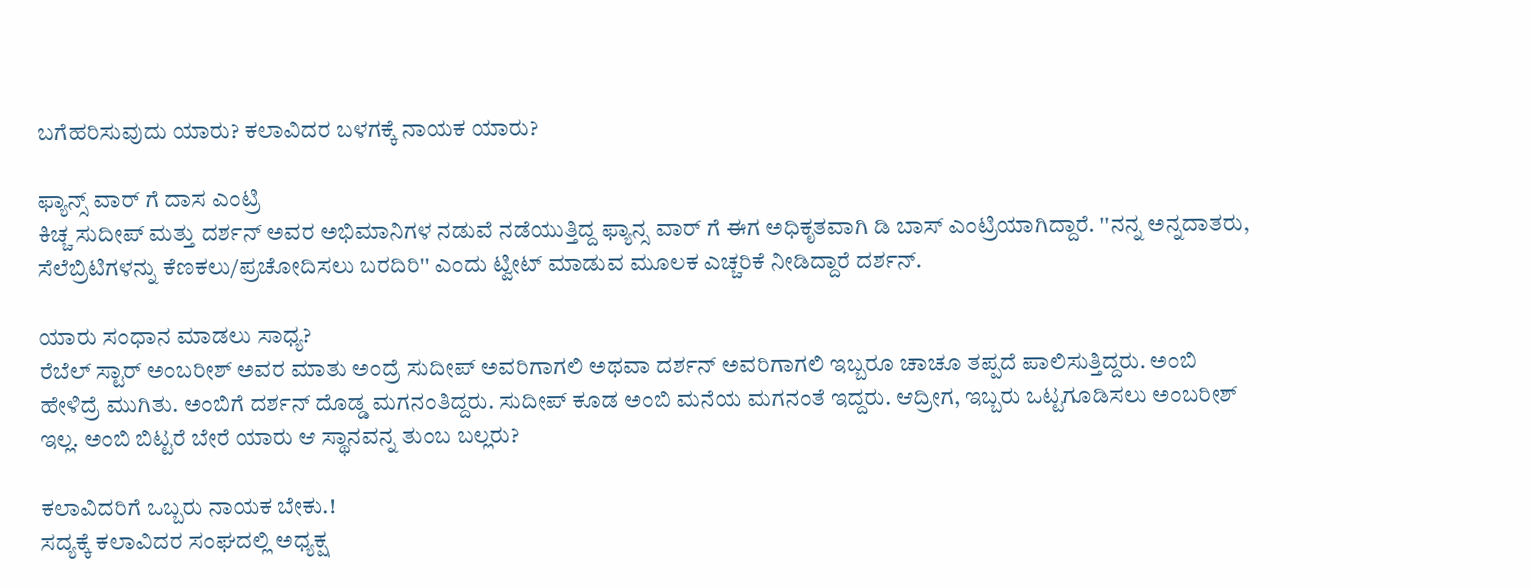ಬಗೆಹರಿಸುವುದು ಯಾರು? ಕಲಾವಿದರ ಬಳಗಕ್ಕೆ ನಾಯಕ ಯಾರು?

ಫ್ಯಾನ್ಸ್ ವಾರ್ ಗೆ ದಾಸ ಎಂಟ್ರಿ
ಕಿಚ್ಚ ಸುದೀಪ್ ಮತ್ತು ದರ್ಶನ್ ಅವರ ಅಭಿಮಾನಿಗಳ ನಡುವೆ ನಡೆಯುತ್ತಿದ್ದ ಫ್ಯಾನ್ಸ ವಾರ್ ಗೆ ಈಗ ಅಧಿಕೃತವಾಗಿ ಡಿ ಬಾಸ್ ಎಂಟ್ರಿಯಾಗಿದ್ದಾರೆ. ''ನನ್ನ ಅನ್ನದಾತರು, ಸೆಲೆಬ್ರಿಟಿಗಳನ್ನು ಕೆಣಕಲು/ಪ್ರಚೋದಿಸಲು ಬರದಿರಿ'' ಎಂದು ಟ್ವೀಟ್ ಮಾಡುವ ಮೂಲಕ ಎಚ್ಚರಿಕೆ ನೀಡಿದ್ದಾರೆ ದರ್ಶನ್.

ಯಾರು ಸಂಧಾನ ಮಾಡಲು ಸಾಧ್ಯ?
ರೆಬೆಲ್ ಸ್ಟಾರ್ ಅಂಬರೀಶ್ ಅವರ ಮಾತು ಅಂದ್ರೆ ಸುದೀಪ್ ಅವರಿಗಾಗಲಿ ಅಥವಾ ದರ್ಶನ್ ಅವರಿಗಾಗಲಿ ಇಬ್ಬರೂ ಚಾಚೂ ತಪ್ಪದೆ ಪಾಲಿಸುತ್ತಿದ್ದರು. ಅಂಬಿ ಹೇಳಿದ್ರೆ ಮುಗಿತು. ಅಂಬಿಗೆ ದರ್ಶನ್ ದೊಡ್ಡ ಮಗನಂತಿದ್ದರು. ಸುದೀಪ್ ಕೂಡ ಅಂಬಿ ಮನೆಯ ಮಗನಂತೆ ಇದ್ದರು. ಆದ್ರೀಗ, ಇಬ್ಬರು ಒಟ್ಟಗೂಡಿಸಲು ಅಂಬರೀಶ್ ಇಲ್ಲ. ಅಂಬಿ ಬಿಟ್ಟರೆ ಬೇರೆ ಯಾರು ಆ ಸ್ಥಾನವನ್ನ ತುಂಬ ಬಲ್ಲರು?

ಕಲಾವಿದರಿಗೆ ಒಬ್ಬರು ನಾಯಕ ಬೇಕು.!
ಸದ್ಯಕ್ಕೆ ಕಲಾವಿದರ ಸಂಘದಲ್ಲಿ ಅಧ್ಯಕ್ಷ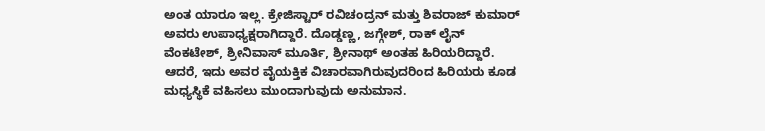ಅಂತ ಯಾರೂ ಇಲ್ಲ. ಕ್ರೇಜಿಸ್ಟಾರ್ ರವಿಚಂದ್ರನ್ ಮತ್ತು ಶಿವರಾಜ್ ಕುಮಾರ್ ಅವರು ಉಪಾಧ್ಯಕ್ಷರಾಗಿದ್ದಾರೆ. ದೊಡ್ಡಣ್ಣ, ಜಗ್ಗೇಶ್, ರಾಕ್ ಲೈನ್ ವೆಂಕಟೇಶ್, ಶ್ರೀನಿವಾಸ್ ಮೂರ್ತಿ, ಶ್ರೀನಾಥ್ ಅಂತಹ ಹಿರಿಯರಿದ್ದಾರೆ. ಆದರೆ, ಇದು ಅವರ ವೈಯಕ್ತಿಕ ವಿಚಾರವಾಗಿರುವುದರಿಂದ ಹಿರಿಯರು ಕೂಡ ಮಧ್ಯಸ್ಥಿಕೆ ವಹಿಸಲು ಮುಂದಾಗುವುದು ಅನುಮಾನ.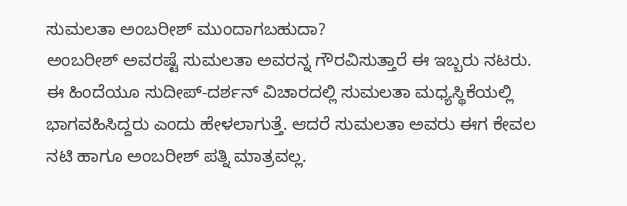ಸುಮಲತಾ ಅಂಬರೀಶ್ ಮುಂದಾಗಬಹುದಾ?
ಅಂಬರೀಶ್ ಅವರಷ್ಟೆ ಸುಮಲತಾ ಅವರನ್ನ ಗೌರವಿಸುತ್ತಾರೆ ಈ ಇಬ್ಬರು ನಟರು. ಈ ಹಿಂದೆಯೂ ಸುದೀಪ್-ದರ್ಶನ್ ವಿಚಾರದಲ್ಲಿ ಸುಮಲತಾ ಮಧ್ಯಸ್ಥಿಕೆಯಲ್ಲಿ ಭಾಗವಹಿಸಿದ್ದರು ಎಂದು ಹೇಳಲಾಗುತ್ತೆ. ಆದರೆ ಸುಮಲತಾ ಅವರು ಈಗ ಕೇವಲ ನಟಿ ಹಾಗೂ ಅಂಬರೀಶ್ ಪತ್ನಿ ಮಾತ್ರವಲ್ಲ.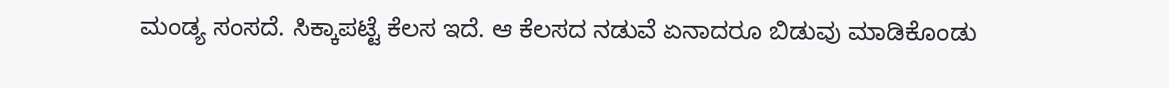ಮಂಡ್ಯ ಸಂಸದೆ. ಸಿಕ್ಕಾಪಟ್ಟೆ ಕೆಲಸ ಇದೆ. ಆ ಕೆಲಸದ ನಡುವೆ ಏನಾದರೂ ಬಿಡುವು ಮಾಡಿಕೊಂಡು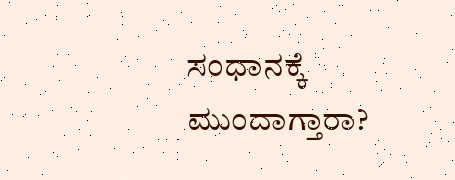ಸಂಧಾನಕ್ಕೆ ಮುಂದಾಗ್ತಾರಾ?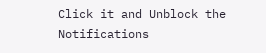Click it and Unblock the Notifications